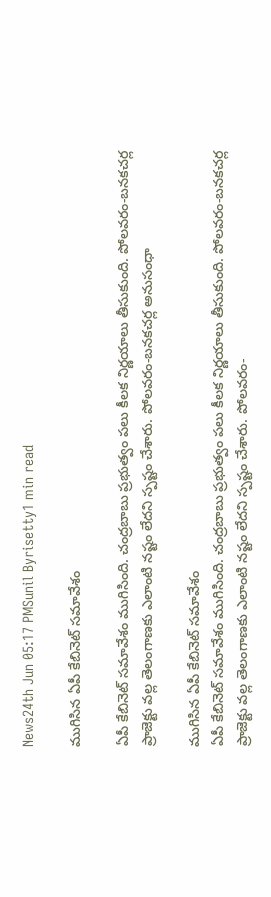News24th Jun 05:17 PMSunil Byrisetty1 min read

ముగిసిన ఏపీ కేబినెట్ సమావేశం

ఏపీ కేబినెట్ సమావేశం ముగిసింది. చంద్రబాబు ప్రభుత్వం పలు కీలక నిర్ణయాలు తీసుకుంది. పోలవరం-బనకచర్ల ప్రాజెక్టు వల్ల తెలంగాణకు ఎలాంటి నష్టం లేదని స్పష్టం చేశారు. పోలవరం-బనకచర్ల అనుసంధా

ముగిసిన ఏపీ కేబినెట్ సమావేశం
ఏపీ కేబినెట్ సమావేశం ముగిసింది. చంద్రబాబు ప్రభుత్వం పలు కీలక నిర్ణయాలు తీసుకుంది. పోలవరం-బనకచర్ల ప్రాజెక్టు వల్ల తెలంగాణకు ఎలాంటి నష్టం లేదని స్పష్టం చేశారు. పోలవరం-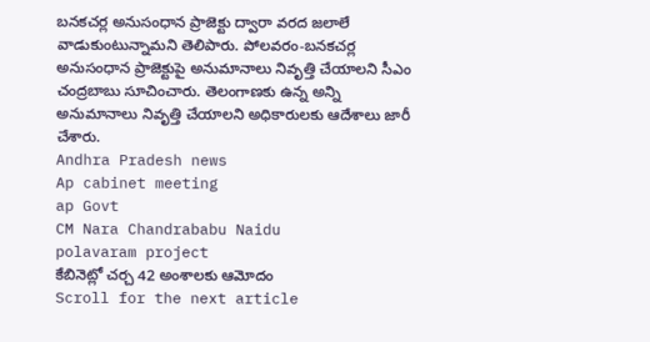బనకచర్ల అనుసంధాన ప్రాజెక్టు ద్వారా వరద జలాలే వాడుకుంటున్నామని తెలిపారు. పోలవరం-బనకచర్ల అనుసంధాన ప్రాజెక్టుపై అనుమానాలు నివృత్తి చేయాలని సీఎం చంద్రబాబు సూచించారు. తెలంగాణకు ఉన్న అన్ని అనుమానాలు నివృత్తి చేయాలని అధికారులకు ఆదేశాలు జారీ చేశారు.
Andhra Pradesh news
Ap cabinet meeting
ap Govt
CM Nara Chandrababu Naidu
polavaram project
కేబినెట్లో చర్చ 42 అంశాలకు ఆమోదం
Scroll for the next article